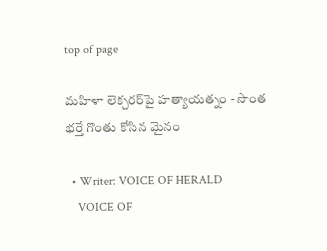top of page

మహిళా లెక్చరర్‌పై హత్యాయత్నం - సొంత భర్తే గొంతు కోసిన మైనం

  • Writer: VOICE OF HERALD
    VOICE OF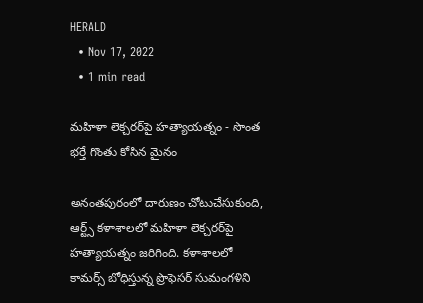HERALD
  • Nov 17, 2022
  • 1 min read

మహిళా లెక్చరర్‌పై హత్యాయత్నం - సొంత భర్తే గొంతు కోసిన మైనం

అనంతపురంలో దారుణం చోటుచేసుకుంది, ఆర్ట్స్‌ కళాశాలలో మహిళా లెక్చరర్‌పై హత్యాయత్నం జరిగింది. కళాశాలలో కామర్స్‌ బోధిస్తున్న ప్రొఫెసర్‌ సుమంగళిని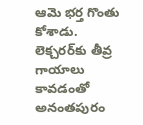ఆమె భర్త గొంతు కోశాడు. లెక్చరర్‌కు తీవ్ర గాయాలు కావడంతో అనంతపురం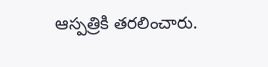ఆస్పత్రికి తరలించారు.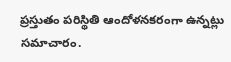ప్రస్తుతం పరిస్థితి ఆందోళనకరంగా ఉన్నట్లు సమాచారం.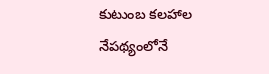కుటుంబ కలహాల నేపథ్యంలోనే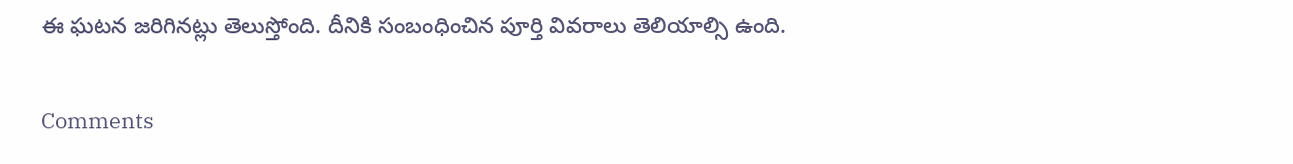ఈ ఘటన జరిగినట్లు తెలుస్తోంది. దీనికి సంబంధించిన పూర్తి వివరాలు తెలియాల్సి ఉంది.

Comments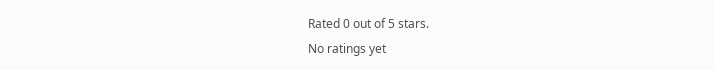Rated 0 out of 5 stars.
No ratings yet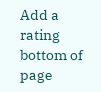Add a rating
bottom of page